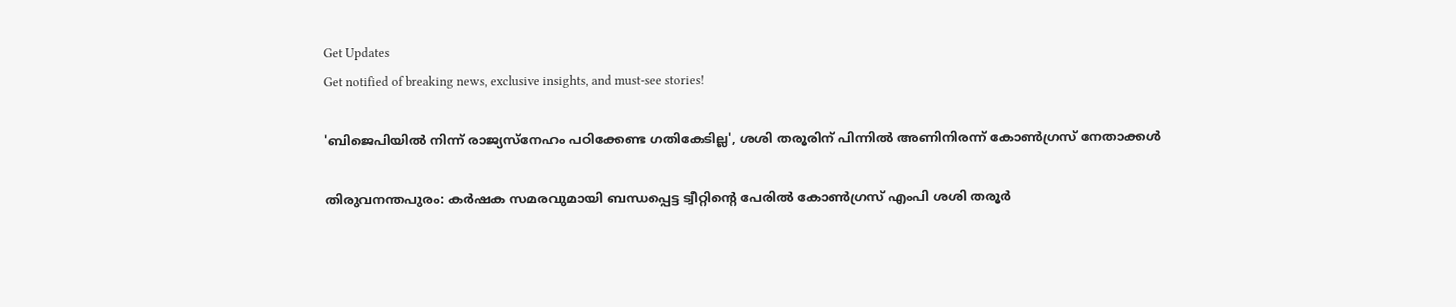Get Updates
Get notified of breaking news, exclusive insights, and must-see stories!

'ബിജെപിയിൽ നിന്ന് രാജ്യസ്നേഹം പഠിക്കേണ്ട ഗതികേടില്ല', ശശി തരൂരിന് പിന്നിൽ അണിനിരന്ന് കോൺഗ്രസ് നേതാക്കൾ

തിരുവനന്തപുരം: കര്‍ഷക സമരവുമായി ബന്ധപ്പെട്ട ട്വീറ്റിന്റെ പേരില്‍ കോണ്‍ഗ്രസ് എംപി ശശി തരൂര്‍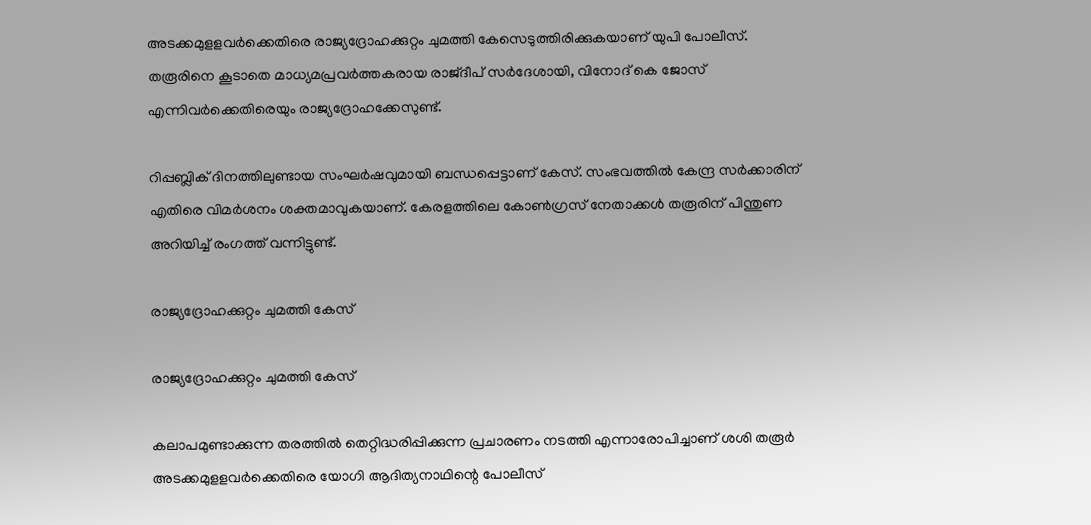അടക്കമുളളവര്‍ക്കെതിരെ രാജ്യദ്രോഹക്കുറ്റം ചുമത്തി കേസെടുത്തിരിക്കുകയാണ് യുപി പോലീസ്. തരൂരിനെ കൂടാതെ മാധ്യമപ്രവര്‍ത്തകരായ രാജ്ദീപ് സര്‍ദേശായി, വിനോദ് കെ ജോസ് എന്നിവര്‍ക്കെതിരെയും രാജ്യദ്രോഹക്കേസുണ്ട്.

റിപ്പബ്ലിക് ദിനത്തിലുണ്ടായ സംഘര്‍ഷവുമായി ബന്ധപ്പെട്ടാണ് കേസ്. സംഭവത്തിൽ കേന്ദ്ര സർക്കാരിന് എതിരെ വിമർശനം ശക്തമാവുകയാണ്. കേരളത്തിലെ കോൺഗ്രസ് നേതാക്കൾ തരൂരിന് പിന്തുണ അറിയിച്ച് രംഗത്ത് വന്നിട്ടുണ്ട്.

രാജ്യദ്രോഹക്കുറ്റം ചുമത്തി കേസ്

രാജ്യദ്രോഹക്കുറ്റം ചുമത്തി കേസ്

കലാപമുണ്ടാക്കുന്ന തരത്തിൽ തെറ്റിദ്ധരിപ്പിക്കുന്ന പ്രചാരണം നടത്തി എന്നാരോപിച്ചാണ് ശശി തരൂർ അടക്കമുളളവർക്കെതിരെ യോഗി ആദിത്യനാഥിന്റെ പോലീസ്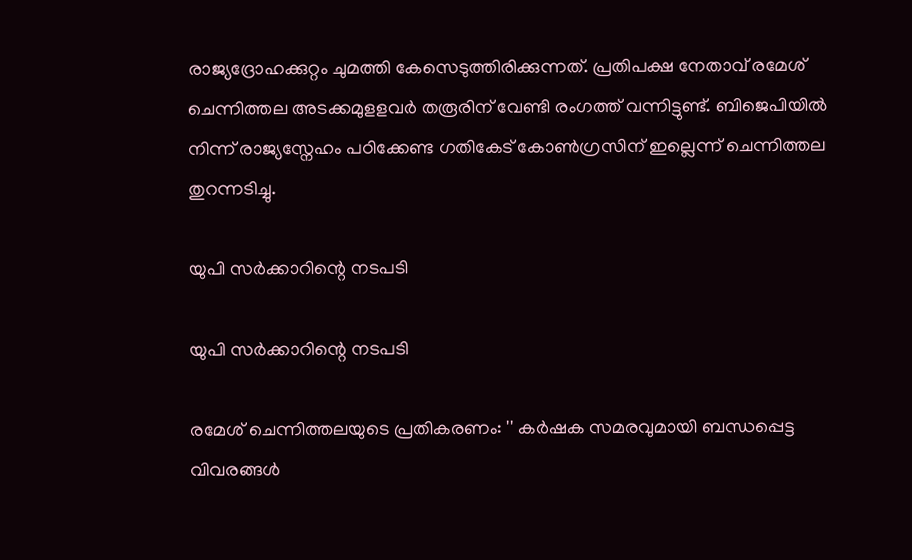രാജ്യദ്രോഹക്കുറ്റം ചുമത്തി കേസെടുത്തിരിക്കുന്നത്. പ്രതിപക്ഷ നേതാവ് രമേശ് ചെന്നിത്തല അടക്കമുളളവർ തരൂരിന് വേണ്ടി രംഗത്ത് വന്നിട്ടുണ്ട്. ബിജെപിയിൽ നിന്ന് രാജ്യസ്നേഹം പഠിക്കേണ്ട ഗതികേട് കോൺഗ്രസിന് ഇല്ലെന്ന് ചെന്നിത്തല തുറന്നടിച്ചു.

യുപി സർക്കാറിന്റെ നടപടി

യുപി സർക്കാറിന്റെ നടപടി

രമേശ് ചെന്നിത്തലയുടെ പ്രതികരണം: '' കർഷക സമരവുമായി ബന്ധപ്പെട്ട വിവരങ്ങൾ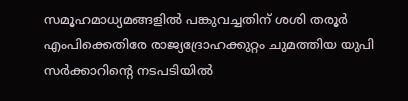സമൂഹമാധ്യമങ്ങളിൽ പങ്കുവച്ചതിന് ശശി തരൂർ എംപിക്കെതിരേ രാജ്യദ്രോഹക്കുറ്റം ചുമത്തിയ യുപി സർക്കാറിന്റെ നടപടിയിൽ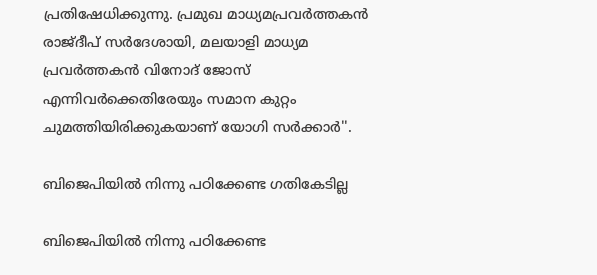പ്രതിഷേധിക്കുന്നു. പ്രമുഖ മാധ്യമപ്രവർത്തകൻ രാജ്ദീപ് സർദേശായി, മലയാളി മാധ്യമ പ്രവർത്തകൻ വിനോദ് ജോസ് എന്നിവർക്കെതിരേയും സമാന കുറ്റം ചുമത്തിയിരിക്കുകയാണ് യോഗി സർക്കാർ''.

ബിജെപിയിൽ നിന്നു പഠിക്കേണ്ട ഗതികേടില്ല

ബിജെപിയിൽ നിന്നു പഠിക്കേണ്ട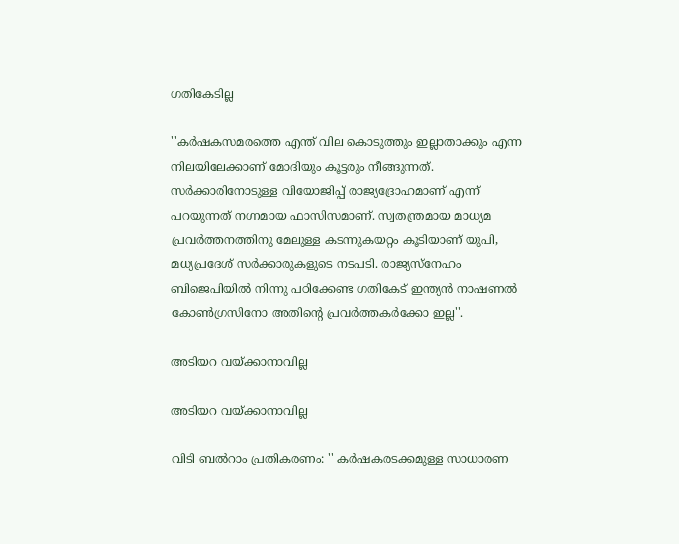ഗതികേടില്ല

''കർഷകസമരത്തെ എന്ത് വില കൊടുത്തും ഇല്ലാതാക്കും എന്ന നിലയിലേക്കാണ് മോദിയും കൂട്ടരും നീങ്ങുന്നത്. സർക്കാരിനോടുള്ള വിയോജിപ്പ് രാജ്യദ്രോഹമാണ് എന്ന് പറയുന്നത് നഗ്നമായ ഫാസിസമാണ്. സ്വതന്ത്രമായ മാധ്യമ പ്രവർത്തനത്തിനു മേലുള്ള കടന്നുകയറ്റം കൂടിയാണ് യുപി, മധ്യപ്രദേശ് സർക്കാരുകളുടെ നടപടി. രാജ്യസ്നേഹം ബിജെപിയിൽ നിന്നു പഠിക്കേണ്ട ഗതികേട് ഇന്ത്യൻ നാഷണൽ കോൺഗ്രസിനോ അതിന്റെ പ്രവർത്തകർക്കോ ഇല്ല''.

അടിയറ വയ്ക്കാനാവില്ല

അടിയറ വയ്ക്കാനാവില്ല

വിടി ബൽറാം പ്രതികരണം: '' കർഷകരടക്കമുള്ള സാധാരണ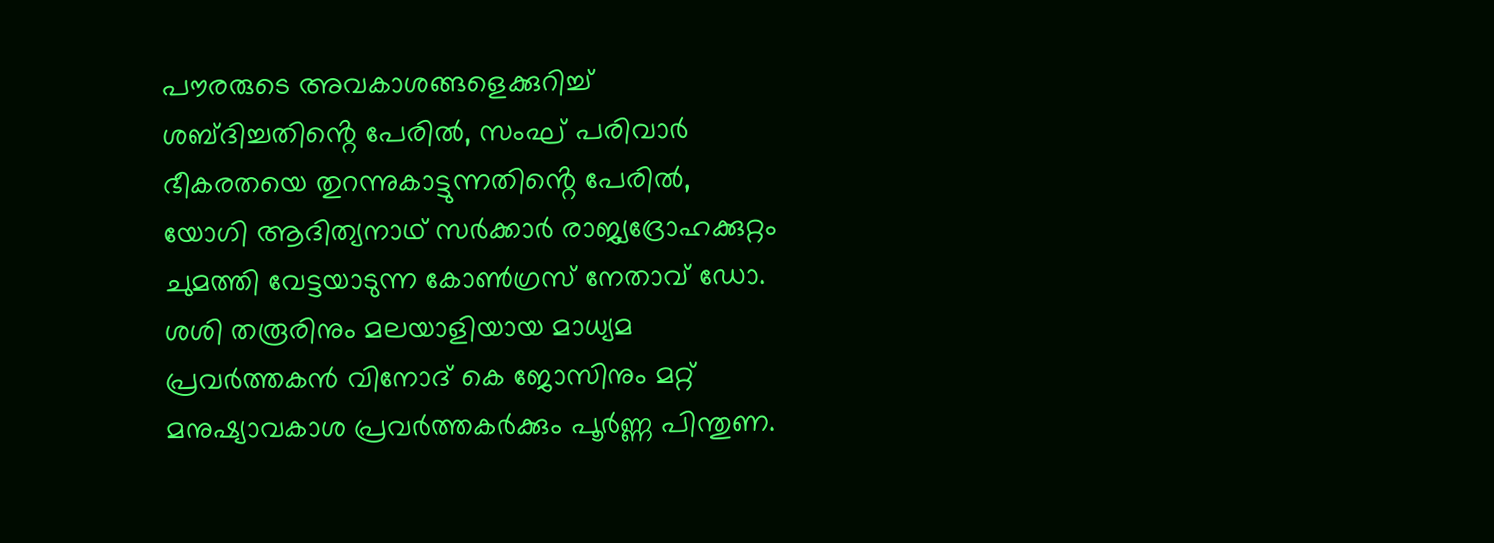പൗരരുടെ അവകാശങ്ങളെക്കുറിച്ച് ശബ്ദിച്ചതിൻ്റെ പേരിൽ, സംഘ് പരിവാർ ഭീകരതയെ തുറന്നുകാട്ടുന്നതിൻ്റെ പേരിൽ, യോഗി ആദിത്യനാഥ് സർക്കാർ രാജ്യദ്രോഹക്കുറ്റം ചുമത്തി വേട്ടയാടുന്ന കോൺഗ്രസ് നേതാവ് ഡോ. ശശി തരൂരിനും മലയാളിയായ മാധ്യമ പ്രവർത്തകൻ വിനോദ് കെ ജോസിനും മറ്റ് മനുഷ്യാവകാശ പ്രവർത്തകർക്കും പൂർണ്ണ പിന്തുണ.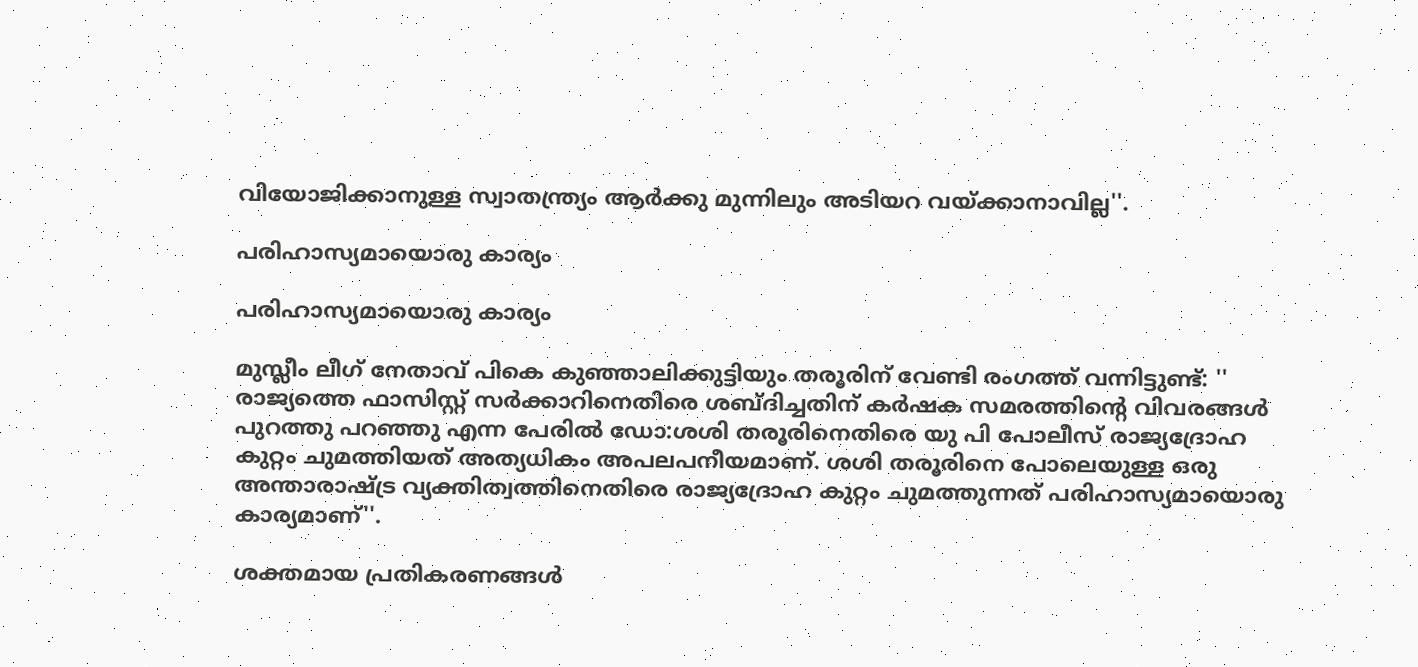വിയോജിക്കാനുള്ള സ്വാതന്ത്ര്യം ആർക്കു മുന്നിലും അടിയറ വയ്ക്കാനാവില്ല''.

പരിഹാസ്യമായൊരു കാര്യം

പരിഹാസ്യമായൊരു കാര്യം

മുസ്ലീം ലീഗ് നേതാവ് പികെ കുഞ്ഞാലിക്കുട്ടിയും തരൂരിന് വേണ്ടി രംഗത്ത് വന്നിട്ടുണ്ട്: '' രാജ്യത്തെ ഫാസിസ്റ്റ് സർക്കാറിനെതിരെ ശബ്ദിച്ചതിന് കർഷക സമരത്തിന്റെ വിവരങ്ങൾ പുറത്തു പറഞ്ഞു എന്ന പേരിൽ ഡോ:ശശി തരൂരിനെതിരെ യു പി പോലീസ് രാജ്യദ്രോഹ കുറ്റം ചുമത്തിയത് അത്യധികം അപലപനീയമാണ്. ശശി തരൂരിനെ പോലെയുള്ള ഒരു അന്താരാഷ്ട്ര വ്യക്തിത്വത്തിനെതിരെ രാജ്യദ്രോഹ കുറ്റം ചുമത്തുന്നത് പരിഹാസ്യമായൊരു കാര്യമാണ്''.

ശക്തമായ പ്രതികരണങ്ങൾ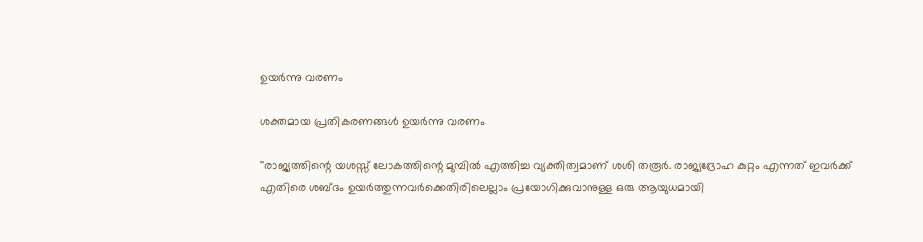ഉയർന്നു വരണം

ശക്തമായ പ്രതികരണങ്ങൾ ഉയർന്നു വരണം

''രാജ്യത്തിന്റെ യശസ്സ് ലോകത്തിന്റെ മുമ്പിൽ എത്തിച്ച വ്യക്തിത്വമാണ് ശശി തരൂർ. രാജ്യദ്രോഹ കുറ്റം എന്നത് ഇവർക്ക് എതിരെ ശബ്ദം ഉയർത്തുന്നവർക്കെതിരിലെല്ലാം പ്രയോഗിക്കുവാനുള്ള ഒരു ആയുധമായി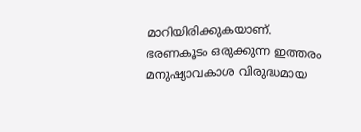മാറിയിരിക്കുകയാണ്. ഭരണകൂടം ഒരുക്കുന്ന ഇത്തരം മനുഷ്യാവകാശ വിരുദ്ധമായ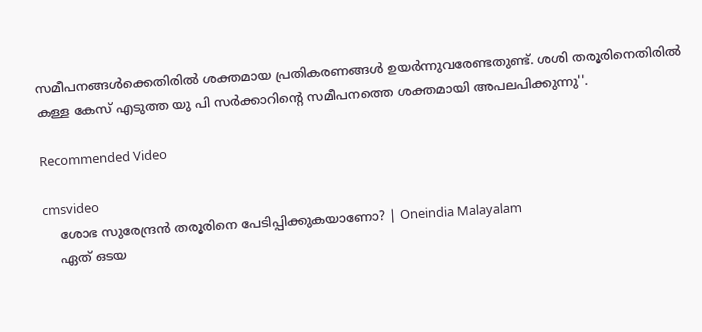സമീപനങ്ങൾക്കെതിരിൽ ശക്തമായ പ്രതികരണങ്ങൾ ഉയർന്നുവരേണ്ടതുണ്ട്. ശശി തരൂരിനെതിരിൽ കള്ള കേസ് എടുത്ത യു പി സർക്കാറിന്റെ സമീപനത്തെ ശക്തമായി അപലപിക്കുന്നു''.

Recommended Video

cmsvideo
    ശോഭ സുരേന്ദ്രൻ തരൂരിനെ പേടിപ്പിക്കുകയാണോ? | Oneindia Malayalam
    ഏത് ഒടയ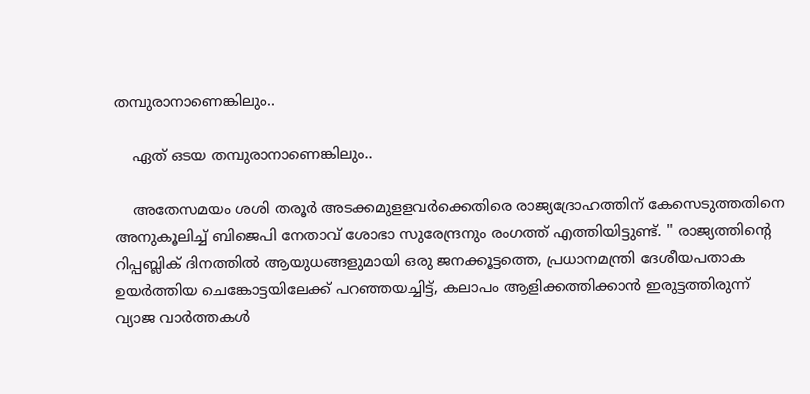തമ്പുരാനാണെങ്കിലും..

    ഏത് ഒടയ തമ്പുരാനാണെങ്കിലും..

    അതേസമയം ശശി തരൂർ അടക്കമുളളവർക്കെതിരെ രാജ്യദ്രോഹത്തിന് കേസെടുത്തതിനെ അനുകൂലിച്ച് ബിജെപി നേതാവ് ശോഭാ സുരേന്ദ്രനും രംഗത്ത് എത്തിയിട്ടുണ്ട്. '' രാജ്യത്തിന്റെ റിപ്പബ്ലിക് ദിനത്തിൽ ആയുധങ്ങളുമായി ഒരു ജനക്കൂട്ടത്തെ, പ്രധാനമന്ത്രി ദേശീയപതാക ഉയർത്തിയ ചെങ്കോട്ടയിലേക്ക് പറഞ്ഞയച്ചിട്ട്, കലാപം ആളിക്കത്തിക്കാൻ ഇരുട്ടത്തിരുന്ന് വ്യാജ വാർത്തകൾ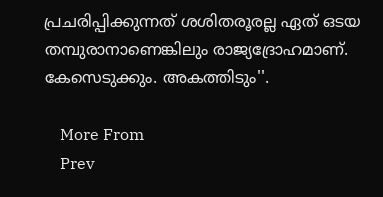പ്രചരിപ്പിക്കുന്നത് ശശിതരൂരല്ല ഏത് ഒടയ തമ്പുരാനാണെങ്കിലും രാജ്യദ്രോഹമാണ്. കേസെടുക്കും. അകത്തിടും''.

    More From
    Prev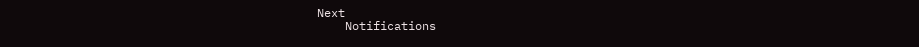Next
    Notifications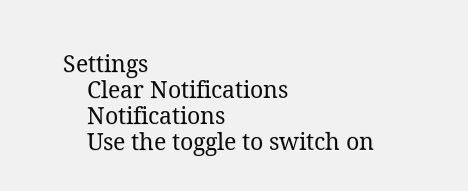Settings
    Clear Notifications
    Notifications
    Use the toggle to switch on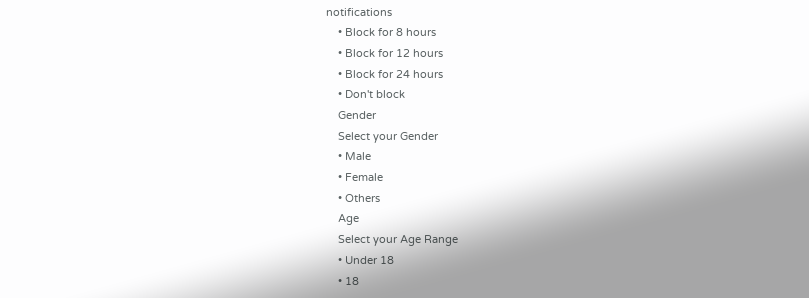notifications
    • Block for 8 hours
    • Block for 12 hours
    • Block for 24 hours
    • Don't block
    Gender
    Select your Gender
    • Male
    • Female
    • Others
    Age
    Select your Age Range
    • Under 18
    • 18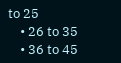to 25
    • 26 to 35
    • 36 to 45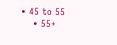• 45 to 55
    • 55+